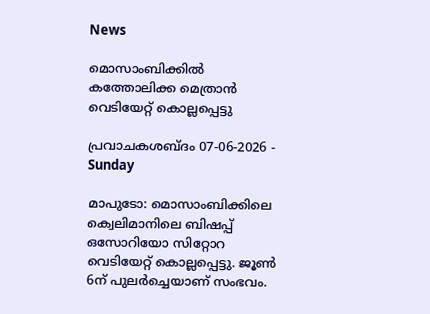News

മൊസാംബിക്കിൽ കത്തോലിക്ക മെത്രാൻ വെടിയേറ്റ് കൊല്ലപ്പെട്ടു

പ്രവാചകശബ്ദം 07-06-2026 - Sunday

മാപുടോ: മൊസാംബിക്കിലെ ക്വെലിമാനിലെ ബിഷപ്പ് ഒസോറിയോ സിറ്റോറ വെടിയേറ്റ് കൊല്ലപ്പെട്ടു. ജൂൺ 6ന് പുലർച്ചെയാണ് സംഭവം.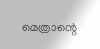മെത്രാന്റെ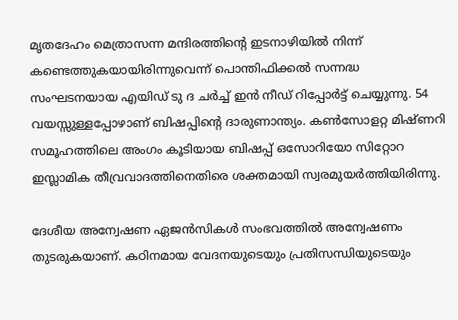മൃതദേഹം മെത്രാസന്ന മന്ദിരത്തിന്റെ ഇടനാഴിയിൽ നിന്ന് കണ്ടെത്തുകയായിരിന്നുവെന്ന് പൊന്തിഫിക്കൽ സന്നദ്ധ സംഘടനയായ എയിഡ് ടു ദ ചർച്ച്‌ ഇൻ നീഡ് റിപ്പോർട്ട് ചെയ്യുന്നു. 54 വയസ്സുള്ളപ്പോഴാണ് ബിഷപ്പിന്റെ ദാരുണാന്ത്യം. കൺസോളറ്റ മിഷ്ണറി സമൂഹത്തിലെ അംഗം കൂടിയായ ബിഷപ്പ് ഒസോറിയോ സിറ്റോറ ഇസ്ലാമിക തീവ്രവാദത്തിനെതിരെ ശക്തമായി സ്വരമുയർത്തിയിരിന്നു.

ദേശീയ അന്വേഷണ ഏജൻസികൾ സംഭവത്തിൽ അന്വേഷണം തുടരുകയാണ്. കഠിനമായ വേദനയുടെയും പ്രതിസന്ധിയുടെയും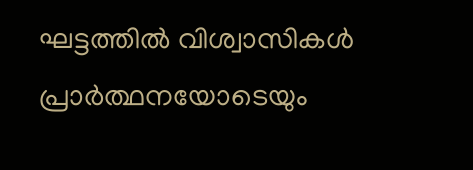ഘട്ടത്തിൽ വിശ്വാസികൾ പ്രാർത്ഥനയോടെയും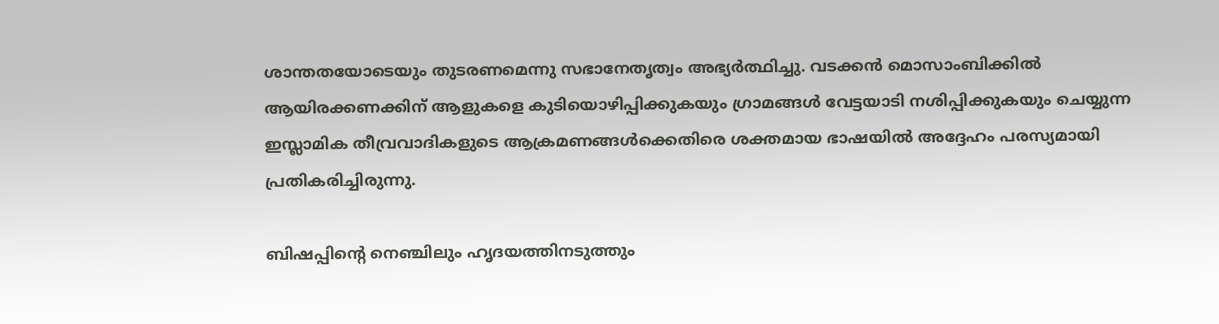ശാന്തതയോടെയും തുടരണമെന്നു സഭാനേതൃത്വം അഭ്യർത്ഥിച്ചു. വടക്കൻ മൊസാംബിക്കിൽ ആയിരക്കണക്കിന് ആളുകളെ കുടിയൊഴിപ്പിക്കുകയും ഗ്രാമങ്ങൾ വേട്ടയാടി നശിപ്പിക്കുകയും ചെയ്യുന്ന ഇസ്ലാമിക തീവ്രവാദികളുടെ ആക്രമണങ്ങൾക്കെതിരെ ശക്തമായ ഭാഷയിൽ അദ്ദേഹം പരസ്യമായി പ്രതികരിച്ചിരുന്നു.

ബിഷപ്പിന്റെ നെഞ്ചിലും ഹൃദയത്തിനടുത്തും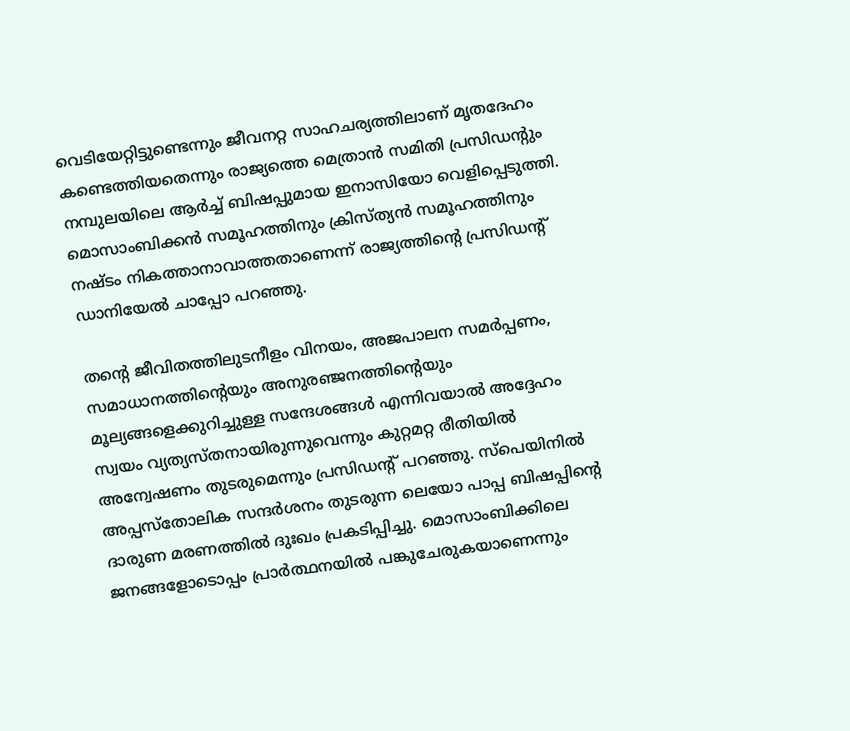വെടിയേറ്റിട്ടുണ്ടെന്നും ജീവനറ്റ സാഹചര്യത്തിലാണ് മൃതദേഹം കണ്ടെത്തിയതെന്നും രാജ്യത്തെ മെത്രാൻ സമിതി പ്രസിഡന്റും നമ്പുലയിലെ ആർച്ച് ബിഷപ്പുമായ ഇനാസിയോ വെളിപ്പെടുത്തി. മൊസാംബിക്കൻ സമൂഹത്തിനും ക്രിസ്ത്യൻ സമൂഹത്തിനും നഷ്ടം നികത്താനാവാത്തതാണെന്ന് രാജ്യത്തിന്റെ പ്രസിഡന്റ് ഡാനിയേൽ ചാപ്പോ പറഞ്ഞു.

തന്റെ ജീവിതത്തിലുടനീളം വിനയം, അജപാലന സമർപ്പണം, സമാധാനത്തിന്റെയും അനുരഞ്ജനത്തിന്റെയും മൂല്യങ്ങളെക്കുറിച്ചുള്ള സന്ദേശങ്ങൾ എന്നിവയാൽ അദ്ദേഹം സ്വയം വ്യത്യസ്തനായിരുന്നുവെന്നും കുറ്റമറ്റ രീതിയിൽ അന്വേഷണം തുടരുമെന്നും പ്രസിഡന്റ് പറഞ്ഞു. സ്പെയിനിൽ അപ്പസ്തോലിക സന്ദർശനം തുടരുന്ന ലെയോ പാപ്പ ബിഷപ്പിന്റെ ദാരുണ മരണത്തിൽ ദുഃഖം പ്രകടിപ്പിച്ചു. മൊസാംബിക്കിലെ ജനങ്ങളോടൊപ്പം പ്രാർത്ഥനയിൽ പങ്കുചേരുകയാണെന്നും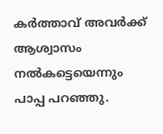കർത്താവ് അവർക്ക് ആശ്വാസം നൽകട്ടെയെന്നും പാപ്പ പറഞ്ഞു.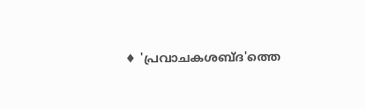♦ 'പ്രവാചകശബ്‌ദ'ത്തെ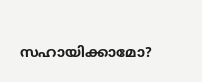സഹായിക്കാമോ?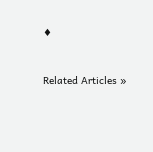♦


Related Articles »